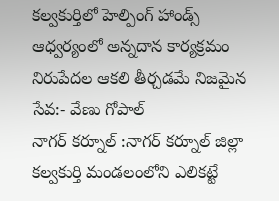కల్వకుర్తిలో హెల్పింగ్ హాండ్స్ ఆధ్వర్యంలో అన్నదాన కార్యక్రమం
నిరుపేదల ఆకలి తీర్చడమే నిజమైన సేవ:- వేణు గోపాల్
నాగర్ కర్నూల్ :నాగర్ కర్నూల్ జిల్లా కల్వకుర్తి మండలంలోని ఎలికట్టే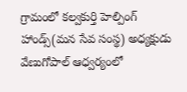గ్రామంలో కల్వకుర్తి హెల్పింగ్ హాండ్స్(మన సేవ సంస్థ) అధ్యక్షుడు వేణుగోపాల్ ఆధ్వర్యంలో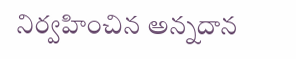నిర్వహించిన అన్నదాన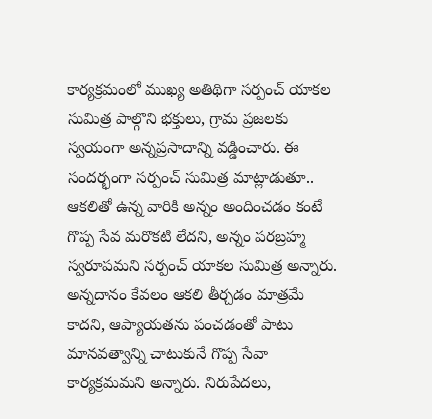కార్యక్రమంలో ముఖ్య అతిథిగా సర్పంచ్ యాకల సుమిత్ర పాల్గొని భక్తులు, గ్రామ ప్రజలకు స్వయంగా అన్నప్రసాదాన్ని వడ్డించారు. ఈ సందర్భంగా సర్పంచ్ సుమిత్ర మాట్లాడుతూ.. ఆకలితో ఉన్న వారికి అన్నం అందించడం కంటే గొప్ప సేవ మరొకటి లేదని, అన్నం పరబ్రహ్మ స్వరూపమని సర్పంచ్ యాకల సుమిత్ర అన్నారు. అన్నదానం కేవలం ఆకలి తీర్చడం మాత్రమే కాదని, ఆప్యాయతను పంచడంతో పాటు మానవత్వాన్ని చాటుకునే గొప్ప సేవా కార్యక్రమమని అన్నారు. నిరుపేదలు,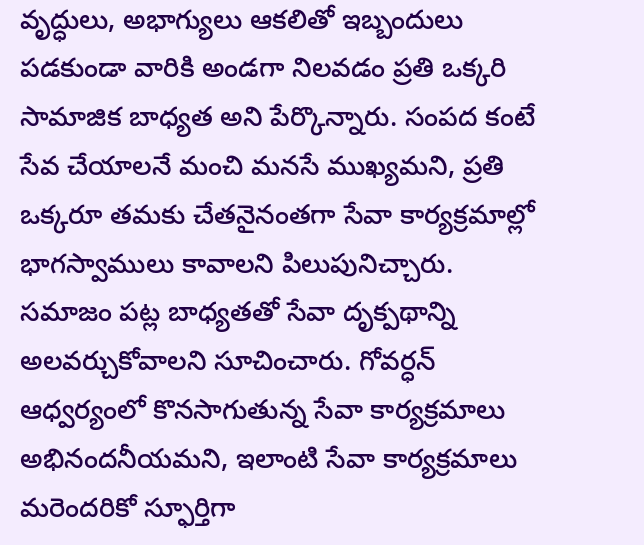వృద్ధులు, అభాగ్యులు ఆకలితో ఇబ్బందులు పడకుండా వారికి అండగా నిలవడం ప్రతి ఒక్కరి సామాజిక బాధ్యత అని పేర్కొన్నారు. సంపద కంటే సేవ చేయాలనే మంచి మనసే ముఖ్యమని, ప్రతి ఒక్కరూ తమకు చేతనైనంతగా సేవా కార్యక్రమాల్లో భాగస్వాములు కావాలని పిలుపునిచ్చారు. సమాజం పట్ల బాధ్యతతో సేవా దృక్పథాన్ని అలవర్చుకోవాలని సూచించారు. గోవర్ధన్ ఆధ్వర్యంలో కొనసాగుతున్న సేవా కార్యక్రమాలు అభినందనీయమని, ఇలాంటి సేవా కార్యక్రమాలు మరెందరికో స్ఫూర్తిగా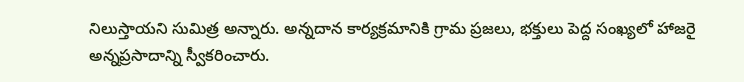నిలుస్తాయని సుమిత్ర అన్నారు. అన్నదాన కార్యక్రమానికి గ్రామ ప్రజలు, భక్తులు పెద్ద సంఖ్యలో హాజరై అన్నప్రసాదాన్ని స్వీకరించారు.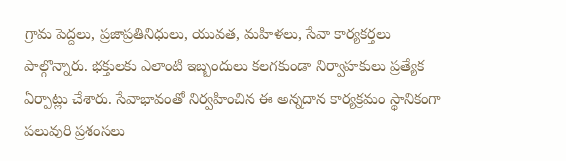గ్రామ పెద్దలు, ప్రజాప్రతినిధులు, యువత, మహిళలు, సేవా కార్యకర్తలు పాల్గొన్నారు. భక్తులకు ఎలాంటి ఇబ్బందులు కలగకుండా నిర్వాహకులు ప్రత్యేక ఏర్పాట్లు చేశారు. సేవాభావంతో నిర్వహించిన ఈ అన్నదాన కార్యక్రమం స్థానికంగా పలువురి ప్రశంసలు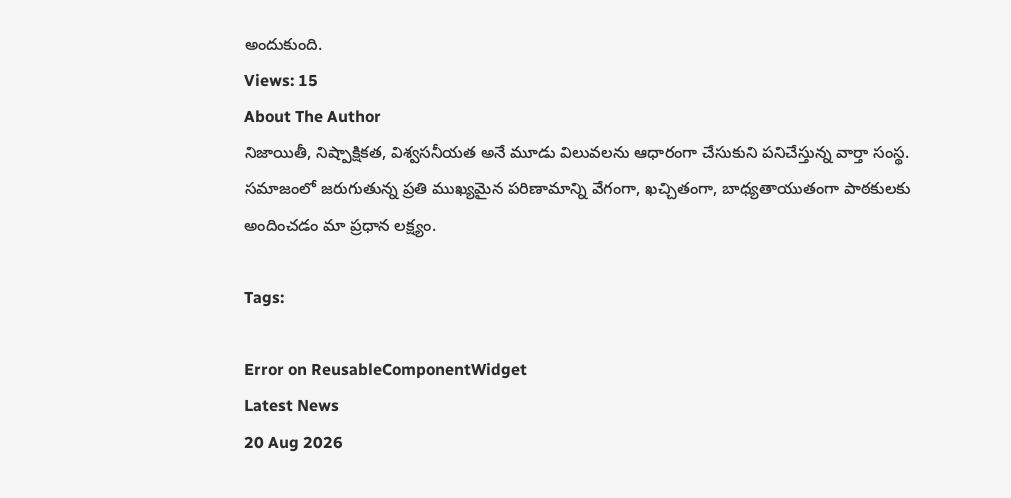అందుకుంది.
Views: 15
About The Author
నిజాయితీ, నిష్పాక్షికత, విశ్వసనీయత అనే మూడు విలువలను ఆధారంగా చేసుకుని పనిచేస్తున్న వార్తా సంస్థ. సమాజంలో జరుగుతున్న ప్రతి ముఖ్యమైన పరిణామాన్ని వేగంగా, ఖచ్చితంగా, బాధ్యతాయుతంగా పాఠకులకు అందించడం మా ప్రధాన లక్ష్యం.

Tags:

Error on ReusableComponentWidget
Latest News
20 Aug 2026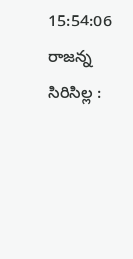15:54:06
రాజన్న సిరిసిల్ల :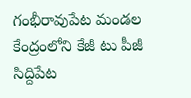గంభీరావుపేట మండల కేంద్రంలోని కేజీ టు పీజీ సిద్దిపేట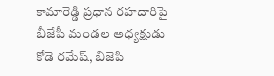కామారెడ్డి ప్రధాన రహదారిపై బీజేపీ మండల అధ్యక్షుడు కోడె రమేష్, బిజెపి